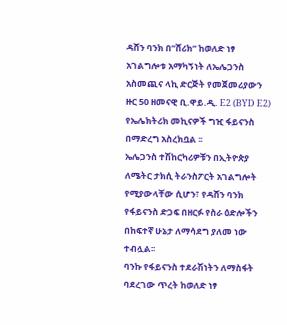ዳሸን ባንክ በ”ሸሪክ” ከወለድ ነፃ አገልግሎቱ አማካኝነት ለኤሌጋንስ አስመጪና ላኪ ድርጅት የመጀመሪያውን ዙር 50 ዘመናዊ ቢ.ዋይ.ዲ. E2 (BYD E2) የኤሌክትሪክ መኪናዎች ግዢ ፋይናንስ በማድረግ አስረክቧል ፡፡
ኤሌጋንስ ተሽከርካሪዎቹን በኢትዮጵያ ለሜትር ታክሲ ትራንስፖርት አገልግሎት የሚያውላቸው ሲሆን፣ የዳሸን ባንክ የፋይናንስ ድጋፍ በዘርፉ የስራ ዕድሎችን በከፍተኛ ሁኔታ ለማሳደግ ያለመ ነው ተብሏል፡፡
ባንኩ የፋይናንስ ተደራሽነትን ለማስፋት ባደረገው ጥረት ከወለድ ነፃ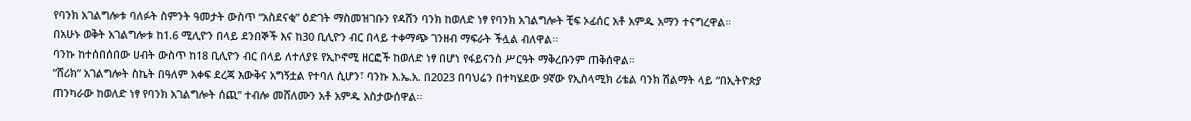የባንክ አገልግሎቱ ባለፉት ስምንት ዓመታት ውስጥ “አስደናቂ” ዕድገት ማስመዝገቡን የዳሸን ባንክ ከወለድ ነፃ የባንክ አገልግሎት ቺፍ ኦፊሰር አቶ አምዱ አማን ተናግረዋል።
በአሁኑ ወቅት አገልግሎቱ ከ1.6 ሚሊዮን በላይ ደንበኞች እና ከ30 ቢሊዮን ብር በላይ ተቀማጭ ገንዘብ ማፍራት ችሏል ብለዋል፡፡
ባንኩ ከተሰበሰበው ሀብት ውስጥ ከ18 ቢሊዮን ብር በላይ ለተለያዩ የኢኮኖሚ ዘርፎች ከወለድ ነፃ በሆነ የፋይናንስ ሥርዓት ማቅረቡንም ጠቅሰዋል።
”ሸሪክ” አገልግሎት ስኬት በዓለም አቀፍ ደረጃ እውቅና አግኝቷል የተባለ ሲሆን፣ ባንኩ እ.ኤ.አ. በ2023 በባህሬን በተካሄደው 9ኛው የኢስላሚክ ሪቴል ባንክ ሽልማት ላይ “በኢትዮጵያ ጠንካራው ከወለድ ነፃ የባንክ አገልግሎት ሰጪ” ተብሎ መሸለሙን አቶ አምዱ አስታውሰዋል፡፡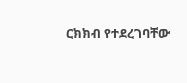ርክክብ የተደረገባቸው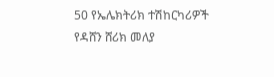50 የኤሌክትሪክ ተሽከርካሪዎች የዳሸን ሸሪክ መለያ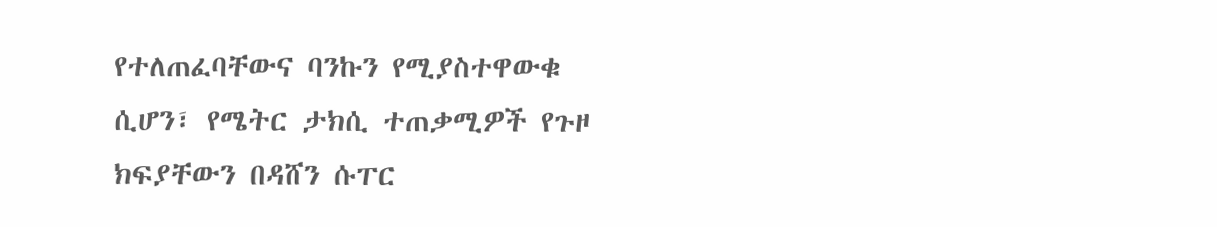የተለጠፈባቸውና ባንኩን የሚያስተዋውቁ ሲሆን፣ የሜትር ታክሲ ተጠቃሚዎች የጉዞ ክፍያቸውን በዳሸን ሱፐር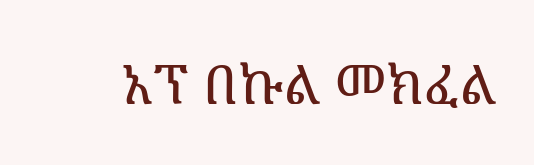አፕ በኩል መክፈል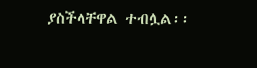ያስችላቸዋል ተብሏል፡፡